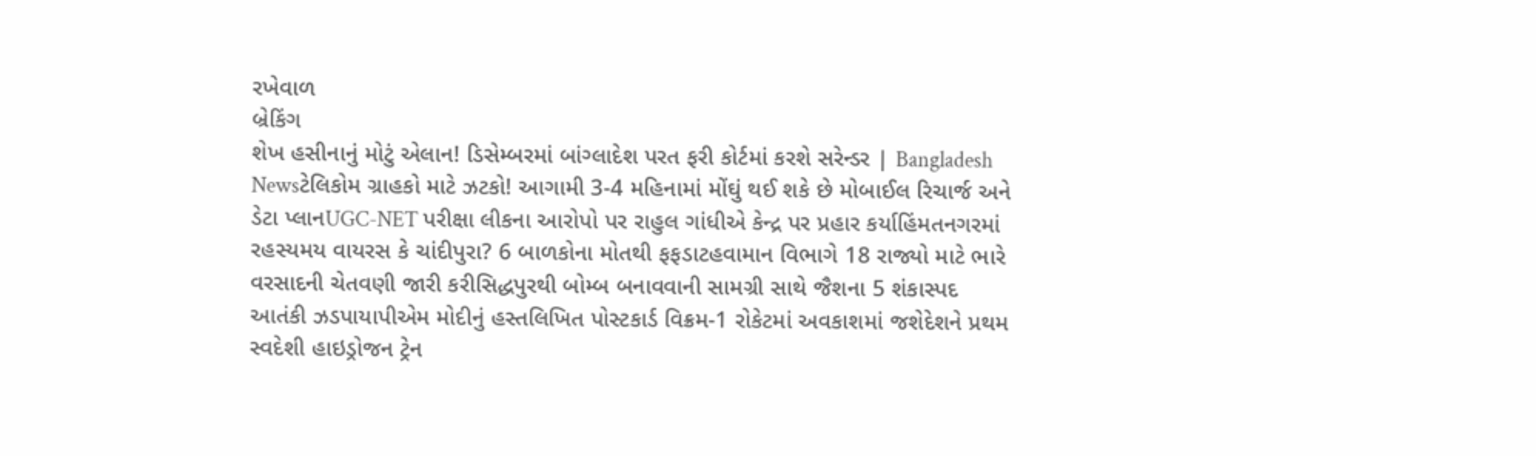રખેવાળ
બ્રેકિંગ
શેખ હસીનાનું મોટું એલાન! ડિસેમ્બરમાં બાંગ્લાદેશ પરત ફરી કોર્ટમાં કરશે સરેન્ડર | Bangladesh Newsટેલિકોમ ગ્રાહકો માટે ઝટકો! આગામી 3-4 મહિનામાં મોંઘું થઈ શકે છે મોબાઈલ રિચાર્જ અને ડેટા પ્લાનUGC-NET પરીક્ષા લીકના આરોપો પર રાહુલ ગાંધીએ કેન્દ્ર પર પ્રહાર કર્યાહિંમતનગરમાં રહસ્યમય વાયરસ કે ચાંદીપુરા? 6 બાળકોના મોતથી ફફડાટહવામાન વિભાગે 18 રાજ્યો માટે ભારે વરસાદની ચેતવણી જારી કરીસિદ્ધપુરથી બોમ્બ બનાવવાની સામગ્રી સાથે જૈશના 5 શંકાસ્પદ આતંકી ઝડપાયાપીએમ મોદીનું હસ્તલિખિત પોસ્ટકાર્ડ વિક્રમ-1 રોકેટમાં અવકાશમાં જશેદેશને પ્રથમ સ્વદેશી હાઇડ્રોજન ટ્રેન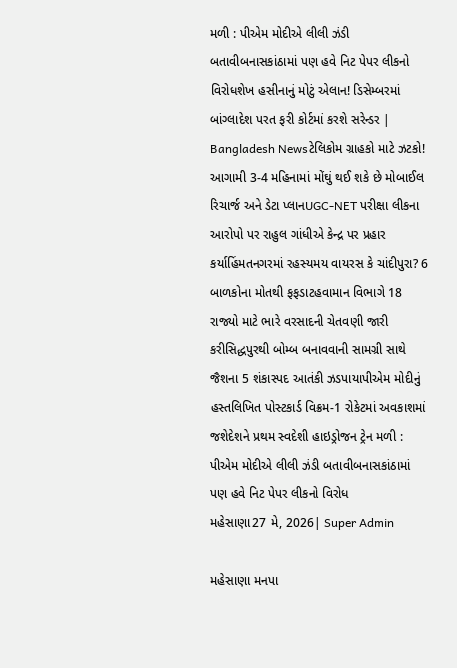મળી : પીએમ મોદીએ લીલી ઝંડી બતાવીબનાસકાંઠામાં પણ હવે નિટ પેપર લીકનો વિરોધશેખ હસીનાનું મોટું એલાન! ડિસેમ્બરમાં બાંગ્લાદેશ પરત ફરી કોર્ટમાં કરશે સરેન્ડર | Bangladesh Newsટેલિકોમ ગ્રાહકો માટે ઝટકો! આગામી 3-4 મહિનામાં મોંઘું થઈ શકે છે મોબાઈલ રિચાર્જ અને ડેટા પ્લાનUGC-NET પરીક્ષા લીકના આરોપો પર રાહુલ ગાંધીએ કેન્દ્ર પર પ્રહાર કર્યાહિંમતનગરમાં રહસ્યમય વાયરસ કે ચાંદીપુરા? 6 બાળકોના મોતથી ફફડાટહવામાન વિભાગે 18 રાજ્યો માટે ભારે વરસાદની ચેતવણી જારી કરીસિદ્ધપુરથી બોમ્બ બનાવવાની સામગ્રી સાથે જૈશના 5 શંકાસ્પદ આતંકી ઝડપાયાપીએમ મોદીનું હસ્તલિખિત પોસ્ટકાર્ડ વિક્રમ-1 રોકેટમાં અવકાશમાં જશેદેશને પ્રથમ સ્વદેશી હાઇડ્રોજન ટ્રેન મળી : પીએમ મોદીએ લીલી ઝંડી બતાવીબનાસકાંઠામાં પણ હવે નિટ પેપર લીકનો વિરોધ
મહેસાણા27 મે, 2026| Super Admin

મહેસાણા મનપા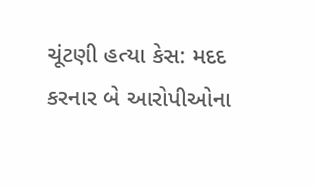ચૂંટણી હત્યા કેસ: મદદ કરનાર બે આરોપીઓના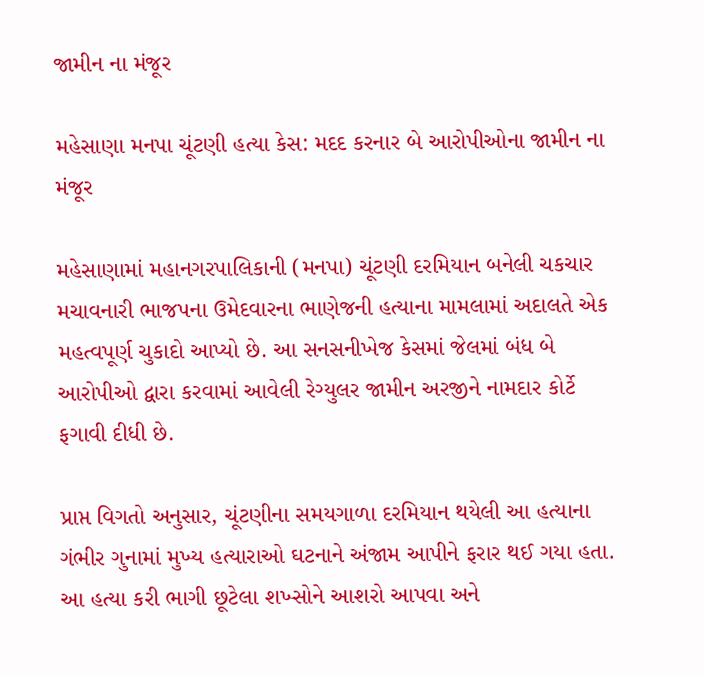જામીન ના મંજૂર

મહેસાણા મનપા ચૂંટણી હત્યા કેસ: મદદ કરનાર બે આરોપીઓના જામીન ના મંજૂર

મહેસાણામાં મહાનગરપાલિકાની (મનપા) ચૂંટણી દરમિયાન બનેલી ચકચાર મચાવનારી ભાજપના ઉમેદવારના ભાણેજની હત્યાના મામલામાં અદાલતે એક મહત્વપૂર્ણ ચુકાદો આપ્યો છે. આ સનસનીખેજ કેસમાં જેલમાં બંધ બે આરોપીઓ દ્વારા કરવામાં આવેલી રેગ્યુલર જામીન અરજીને નામદાર કોર્ટે ફગાવી દીધી છે.

પ્રાપ્ત વિગતો અનુસાર, ચૂંટણીના સમયગાળા દરમિયાન થયેલી આ હત્યાના ગંભીર ગુનામાં મુખ્ય હત્યારાઓ ઘટનાને અંજામ આપીને ફરાર થઈ ગયા હતા. આ હત્યા કરી ભાગી છૂટેલા શખ્સોને આશરો આપવા અને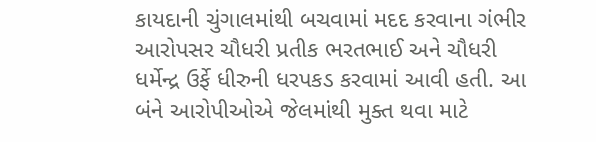કાયદાની ચુંગાલમાંથી બચવામાં મદદ કરવાના ગંભીર આરોપસર ચૌધરી પ્રતીક ભરતભાઈ અને ચૌધરી ધર્મેન્દ્ર ઉર્ફે ધીરુની ધરપકડ કરવામાં આવી હતી. આ બંને આરોપીઓએ જેલમાંથી મુક્ત થવા માટે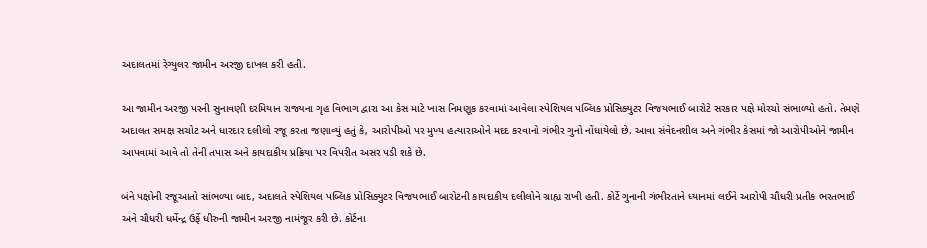અદાલતમાં રેગ્યુલર જામીન અરજી દાખલ કરી હતી.

આ જામીન અરજી પરની સુનાવણી દરમિયાન રાજ્યના ગૃહ વિભાગ દ્વારા આ કેસ માટે ખાસ નિમણૂક કરવામાં આવેલા સ્પેશિયલ પબ્લિક પ્રોસિક્યુટર વિજયભાઈ બારોટે સરકાર પક્ષે મોરચો સંભાળ્યો હતો. તેમણે અદાલત સમક્ષ સચોટ અને ધારદાર દલીલો રજૂ કરતા જણાવ્યું હતું કે, આરોપીઓ પર મુખ્ય હત્યારાઓને મદદ કરવાનો ગંભીર ગુનો નોંધાયેલો છે. આવા સંવેદનશીલ અને ગંભીર કેસમાં જો આરોપીઓને જામીન આપવામાં આવે તો તેની તપાસ અને કાયદાકીય પ્રક્રિયા પર વિપરીત અસર પડી શકે છે.

બંને પક્ષોની રજૂઆતો સાંભળ્યા બાદ, અદાલતે સ્પેશિયલ પબ્લિક પ્રોસિક્યુટર વિજયભાઈ બારોટની કાયદાકીય દલીલોને ગ્રાહ્ય રાખી હતી. કોર્ટે ગુનાની ગંભીરતાને ધ્યાનમાં લઈને આરોપી ચૌધરી પ્રતીક ભરતભાઈ અને ચૌધરી ધર્મેન્દ્ર ઉર્ફે ધીરુની જામીન અરજી નામંજૂર કરી છે. કોર્ટના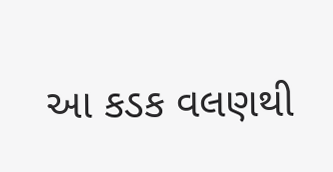આ કડક વલણથી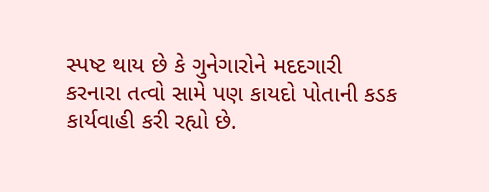સ્પષ્ટ થાય છે કે ગુનેગારોને મદદગારી કરનારા તત્વો સામે પણ કાયદો પોતાની કડક કાર્યવાહી કરી રહ્યો છે.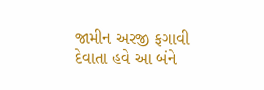જામીન અરજી ફગાવી દેવાતા હવે આ બંને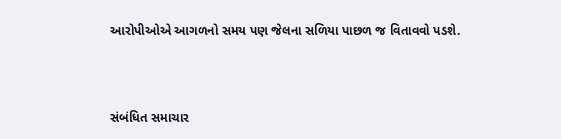આરોપીઓએ આગળનો સમય પણ જેલના સળિયા પાછળ જ વિતાવવો પડશે.



સંબંધિત સમાચાર